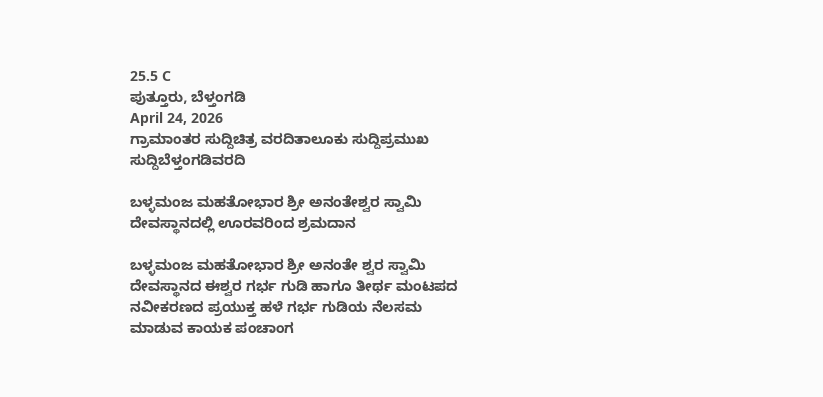25.5 C
ಪುತ್ತೂರು, ಬೆಳ್ತಂಗಡಿ
April 24, 2026
ಗ್ರಾಮಾಂತರ ಸುದ್ದಿಚಿತ್ರ ವರದಿತಾಲೂಕು ಸುದ್ದಿಪ್ರಮುಖ ಸುದ್ದಿಬೆಳ್ತಂಗಡಿವರದಿ

ಬಳ್ಳಮಂಜ ಮಹತೋಭಾರ ಶ್ರೀ ಅನಂತೇಶ್ವರ ಸ್ವಾಮಿ ದೇವಸ್ಥಾನದಲ್ಲಿ ಊರವರಿಂದ ಶ್ರಮದಾನ

ಬಳ್ಳಮಂಜ ಮಹತೋಭಾರ ಶ್ರೀ ಅನಂತೇ ಶ್ವರ ಸ್ವಾಮಿ ದೇವಸ್ಥಾನದ ಈಶ್ವರ ಗರ್ಭ ಗುಡಿ ಹಾಗೂ ತೀರ್ಥ ಮಂಟಪದ ನವೀಕರಣದ ಪ್ರಯುಕ್ತ ಹಳೆ ಗರ್ಭ ಗುಡಿಯ ನೆಲಸಮ ಮಾಡುವ ಕಾಯಕ ಪಂಚಾಂಗ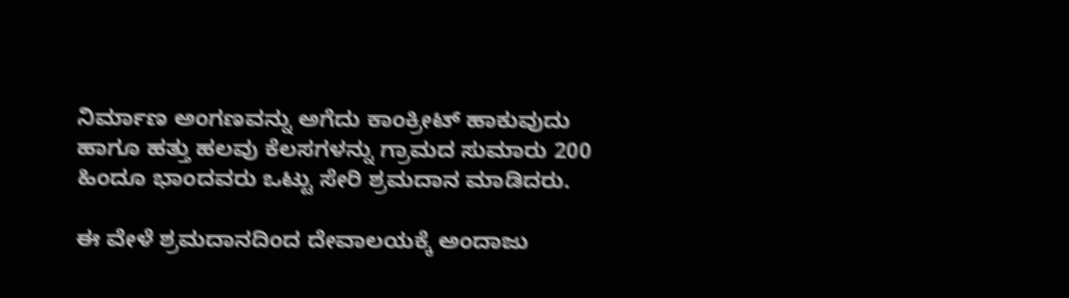ನಿರ್ಮಾಣ ಅಂಗಣವನ್ನು ಅಗೆದು ಕಾಂಕ್ರೀಟ್ ಹಾಕುವುದು ಹಾಗೂ ಹತ್ತು ಹಲವು ಕೆಲಸಗಳನ್ನು ಗ್ರಾಮದ ಸುಮಾರು 200 ಹಿಂದೂ ಭಾಂದವರು ಒಟ್ಟು ಸೇರಿ ಶ್ರಮದಾನ ಮಾಡಿದರು.

ಈ ವೇಳೆ ಶ್ರಮದಾನದಿಂದ ದೇವಾಲಯಕ್ಕೆ ಅಂದಾಜು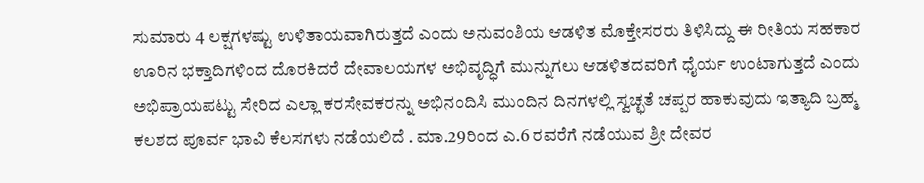ಸುಮಾರು 4 ಲಕ್ಷಗಳಷ್ಟು ಉಳಿತಾಯವಾಗಿರುತ್ತದೆ ಎಂದು ಅನುವಂಶಿಯ ಆಡಳಿತ ಮೊಕ್ತೇಸರರು ತಿಳಿಸಿದ್ದು ಈ ರೀತಿಯ ಸಹಕಾರ ಊರಿನ ಭಕ್ತಾದಿಗಳಿಂದ ದೊರಕಿದರೆ ದೇವಾಲಯಗಳ ಅಭಿವೃದ್ಧಿಗೆ ಮುನ್ನುಗಲು ಆಡಳಿತದವರಿಗೆ ಧೈರ್ಯ ಉಂಟಾಗುತ್ತದೆ ಎಂದು ಅಭಿಪ್ರಾಯಪಟ್ಟು ಸೇರಿದ ಎಲ್ಲಾ ಕರಸೇವಕರನ್ನು ಅಭಿನಂದಿಸಿ ಮುಂದಿನ ದಿನಗಳಲ್ಲಿ ಸ್ವಚ್ಛತೆ ಚಪ್ಪರ ಹಾಕುವುದು ಇತ್ಯಾದಿ ಬ್ರಹ್ಮ ಕಲಶದ ಪೂರ್ವ ಭಾವಿ ಕೆಲಸಗಳು ನಡೆಯಲಿದೆ . ಮಾ.29ರಿಂದ ಎ.6 ರವರೆಗೆ ನಡೆಯುವ ಶ್ರೀ ದೇವರ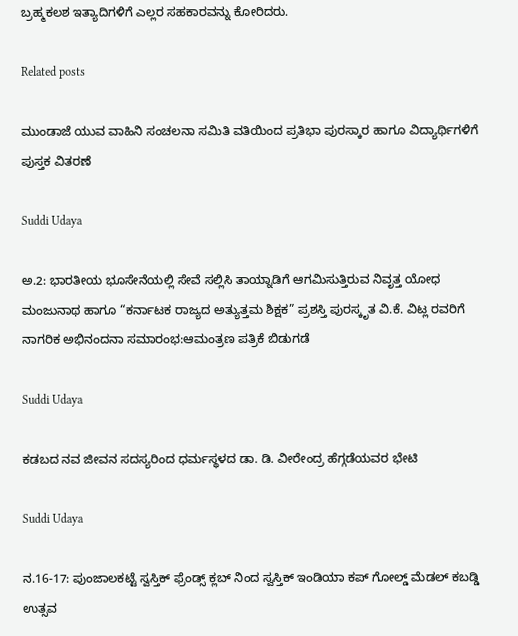ಬ್ರಹ್ಮಕಲಶ ಇತ್ಯಾದಿಗಳಿಗೆ ಎಲ್ಲರ ಸಹಕಾರವನ್ನು ಕೋರಿದರು.

Related posts

ಮುಂಡಾಜೆ ಯುವ ವಾಹಿನಿ ಸಂಚಲನಾ ಸಮಿತಿ ವತಿಯಿಂದ ಪ್ರತಿಭಾ ಪುರಸ್ಕಾರ ಹಾಗೂ ವಿದ್ಯಾರ್ಥಿಗಳಿಗೆ ಪುಸ್ತಕ ವಿತರಣೆ

Suddi Udaya

ಅ.2: ಭಾರತೀಯ ಭೂಸೇನೆಯಲ್ಲಿ ಸೇವೆ ಸಲ್ಲಿಸಿ ತಾಯ್ನಾಡಿಗೆ ಆಗಮಿಸುತ್ತಿರುವ ನಿವೃತ್ತ ಯೋಧ ಮಂಜುನಾಥ ಹಾಗೂ “ಕರ್ನಾಟಕ ರಾಜ್ಯದ ಅತ್ಯುತ್ತಮ ಶಿಕ್ಷಕ” ಪ್ರಶಸ್ತಿ ಪುರಸ್ಕೃತ ವಿ.ಕೆ. ವಿಟ್ಲ ರವರಿಗೆ ನಾಗರಿಕ ಅಭಿನಂದನಾ ಸಮಾರಂಭ:ಆಮಂತ್ರಣ ಪತ್ರಿಕೆ ಬಿಡುಗಡೆ

Suddi Udaya

ಕಡಬದ ನವ ಜೀವನ ಸದಸ್ಯರಿಂದ ಧರ್ಮಸ್ಥಳದ ಡಾ. ಡಿ. ವೀರೇಂದ್ರ ಹೆಗ್ಗಡೆಯವರ ಭೇಟಿ

Suddi Udaya

ನ.16-17: ಪುಂಜಾಲಕಟ್ಟೆ ಸ್ವಸ್ತಿಕ್ ಫ್ರೆಂಡ್ಸ್‌ ಕ್ಲಬ್ ನಿಂದ ಸ್ವಸ್ತಿಕ್ ಇಂಡಿಯಾ ಕಪ್ ಗೋಲ್ಡ್ ಮೆಡಲ್ ಕಬಡ್ಡಿ ಉತ್ಸವ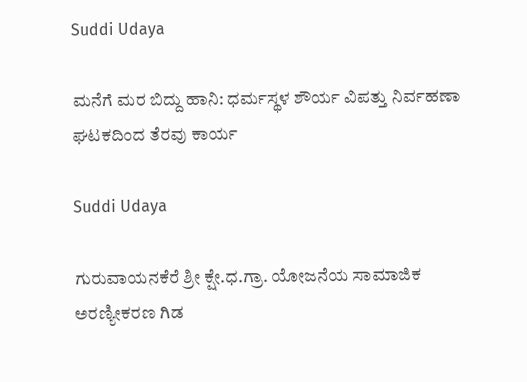Suddi Udaya

ಮನೆಗೆ ಮರ ಬಿದ್ದು ಹಾನಿ: ಧರ್ಮಸ್ಥಳ ಶೌರ್ಯ ವಿಪತ್ತು ನಿರ್ವಹಣಾ ಘಟಕದಿಂದ ತೆರವು ಕಾರ್ಯ

Suddi Udaya

ಗುರುವಾಯನಕೆರೆ ಶ್ರೀ ಕ್ಷೇ.ಧ.ಗ್ರಾ. ಯೋಜನೆಯ ಸಾಮಾಜಿಕ ಅರಣ್ಯೀಕರಣ ಗಿಡ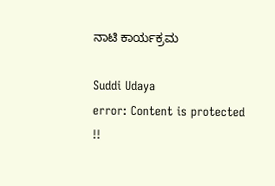ನಾಟಿ ಕಾರ್ಯಕ್ರಮ

Suddi Udaya
error: Content is protected !!